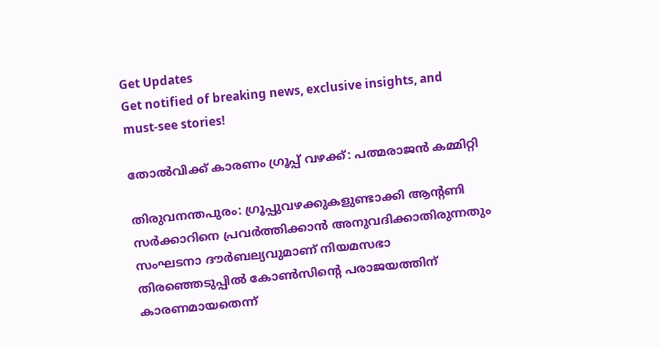Get Updates
Get notified of breaking news, exclusive insights, and must-see stories!

തോല്‍വിക്ക് കാരണം ഗ്രൂപ്പ് വഴക്ക്: പത്മരാജന്‍ കമ്മിറ്റി

തിരുവനന്തപുരം: ഗ്രൂപ്പുവഴക്കുകളുണ്ടാക്കി ആന്റണി സര്‍ക്കാറിനെ പ്രവര്‍ത്തിക്കാന്‍ അനുവദിക്കാതിരുന്നതും സംഘടനാ ദൗര്‍ബല്യവുമാണ് നിയമസഭാ തിരഞ്ഞെടുപ്പില്‍ കോണ്‍സിന്റെ പരാജയത്തിന് കാരണമായതെന്ന്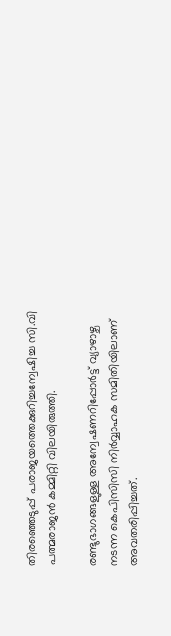തിരഞ്ഞെടുപ്പ് പരാജയത്തെക്കുറിച്ചന്വേഷിച്ച സി.വി പത്മരാജന്‍ കമ്മിറ്റി വിലയിരുത്തി.

രണ്ടുഭാഗങ്ങളുള്ള അന്വേഷണറിപ്പോര്‍ട്ട് വ്യാഴാഴ്ച നടന്ന കെപിസിസി നിര്‍വ്വാഹക സമിതിയിലാണ് അവതരിപ്പിച്ചത്.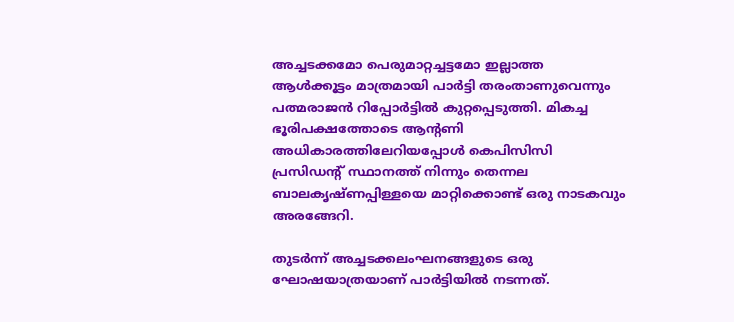അച്ചടക്കമോ പെരുമാറ്റച്ചട്ടമോ ഇല്ലാത്ത ആള്‍ക്കൂട്ടം മാത്രമായി പാര്‍ട്ടി തരംതാണുവെന്നും പത്മരാജന്‍ റിപ്പോര്‍ട്ടില്‍ കുറ്റപ്പെടുത്തി. മികച്ച ഭൂരിപക്ഷത്തോടെ ആന്റണി അധികാരത്തിലേറിയപ്പോള്‍ കെപിസിസി പ്രസിഡന്റ് സ്ഥാനത്ത് നിന്നും തെന്നല ബാലകൃഷ്ണപ്പിള്ളയെ മാറ്റിക്കൊണ്ട് ഒരു നാടകവും അരങ്ങേറി.

തുടര്‍ന്ന് അച്ചടക്കലംഘനങ്ങളുടെ ഒരു ഘോഷയാത്രയാണ് പാര്‍ട്ടിയില്‍ നടന്നത്.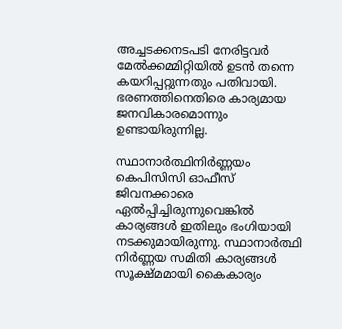അച്ചടക്കനടപടി നേരിട്ടവര്‍ മേല്‍ക്കമ്മിറ്റിയില്‍ ഉടന്‍ തന്നെ കയറിപ്പറ്റുന്നതും പതിവായി. ഭരണത്തിനെതിരെ കാര്യമായ ജനവികാരമൊന്നും ഉണ്ടായിരുന്നില്ല.

സ്ഥാനാര്‍ത്ഥിനിര്‍ണ്ണയം കെപിസിസി ഓഫീസ് ജിവനക്കാരെ ഏല്‍പ്പിച്ചിരുന്നുവെങ്കില്‍ കാര്യങ്ങള്‍ ഇതിലും ഭംഗിയായി നടക്കുമായിരുന്നു. സ്ഥാനാര്‍ത്ഥി നിര്‍ണ്ണയ സമിതി കാര്യങ്ങള്‍ സൂക്ഷ്മമായി കൈകാര്യം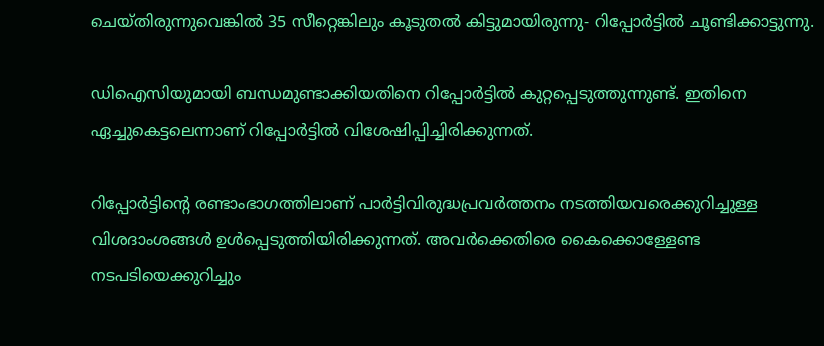ചെയ്തിരുന്നുവെങ്കില്‍ 35 സീറ്റെങ്കിലും കൂടുതല്‍ കിട്ടുമായിരുന്നു- റിപ്പോര്‍ട്ടില്‍ ചൂണ്ടിക്കാട്ടുന്നു.

ഡിഐസിയുമായി ബന്ധമുണ്ടാക്കിയതിനെ റിപ്പോര്‍ട്ടില്‍ കുറ്റപ്പെടുത്തുന്നുണ്ട്. ഇതിനെ ഏച്ചുകെട്ടലെന്നാണ് റിപ്പോര്‍ട്ടില്‍ വിശേഷിപ്പിച്ചിരിക്കുന്നത്.

റിപ്പോര്‍ട്ടിന്റെ രണ്ടാംഭാഗത്തിലാണ് പാര്‍ട്ടിവിരുദ്ധപ്രവര്‍ത്തനം നടത്തിയവരെക്കുറിച്ചുള്ള വിശദാംശങ്ങള്‍ ഉള്‍പ്പെടുത്തിയിരിക്കുന്നത്. അവര്‍ക്കെതിരെ കൈക്കൊള്ളേണ്ട നടപടിയെക്കുറിച്ചും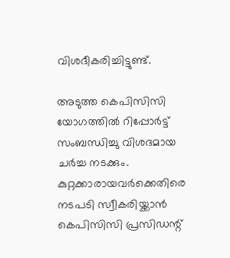വിശദീകരിച്ചിട്ടുണ്ട്.

അടുത്ത കെപിസിസി യോഗത്തില്‍ റിപ്പോര്‍ട്ട് സംബന്ധിച്ചു വിശദമായ ചര്‍ച്ച നടക്കും. കുറ്റക്കാരായവര്‍ക്കെതിരെ നടപടി സ്വീകരിയ്ക്കാന്‍ കെപിസിസി പ്രസിഡന്റ്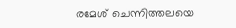രമേശ് ചെന്നിത്തലയെ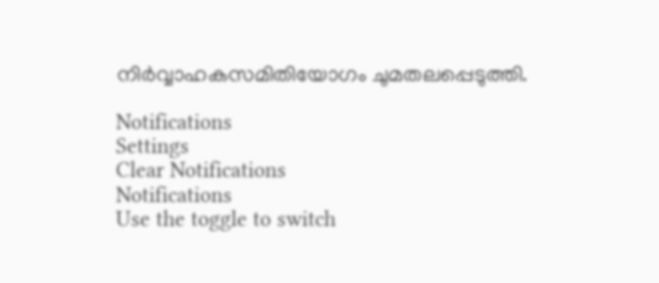നിര്‍വ്വാഹകസമിതിയോഗം ചുമതലപ്പെടുത്തി.

Notifications
Settings
Clear Notifications
Notifications
Use the toggle to switch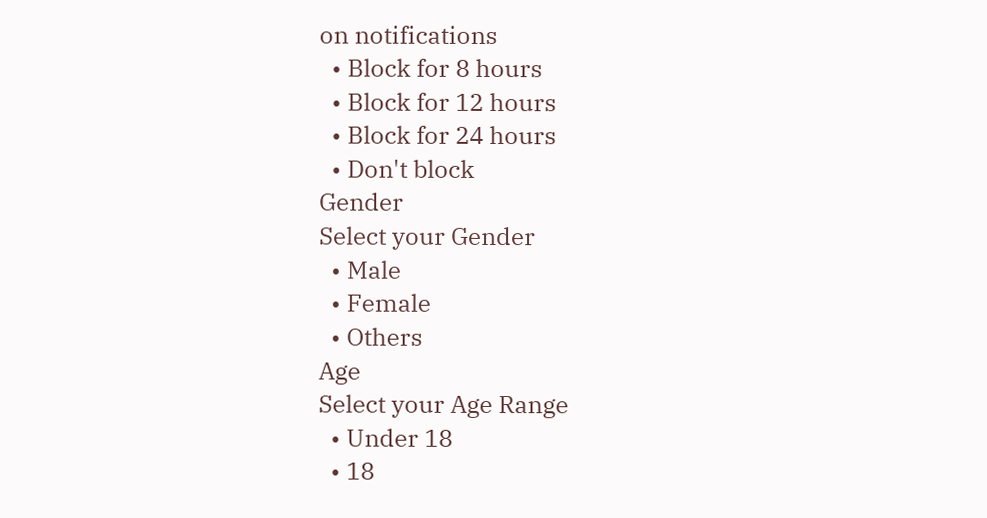on notifications
  • Block for 8 hours
  • Block for 12 hours
  • Block for 24 hours
  • Don't block
Gender
Select your Gender
  • Male
  • Female
  • Others
Age
Select your Age Range
  • Under 18
  • 18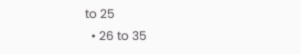to 25
  • 26 to 35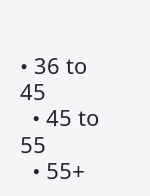• 36 to 45
  • 45 to 55
  • 55+